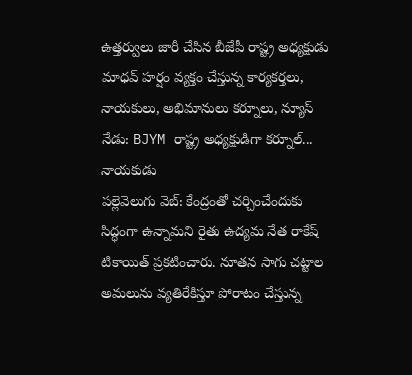ఉత్తర్వులు జారీ చేసిన బీజేపీ రాష్ట్ర అధ్యక్షుడు మాధవ్ హర్షం వ్యక్తం చేస్తున్న కార్యకర్తలు, నాయకులు, అభిమానులు కర్నూలు, న్యూస్ నేడు: BJYM రాష్ట్ర అధ్యక్షుడిగా కర్నూల్...
నాయకుడు
పల్లెవెలుగు వెబ్: కేంద్రంతో చర్చించేందుకు సిద్ధంగా ఉన్నామని రైతు ఉద్యమ నేత రాకేష్ టికాయిత్ ప్రకటించారు. నూతన సాగు చట్టాల అమలును వ్యతిరేకిస్తూ పోరాటం చేస్తున్న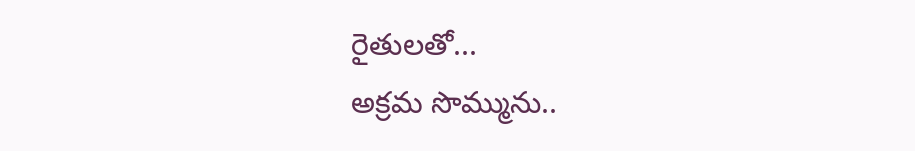రైతులతో...
అక్రమ సొమ్మును..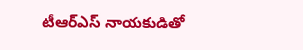టీఆర్ఎస్ నాయకుడితో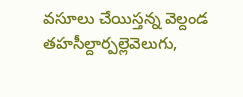వసూలు చేయిస్తన్న వెల్దండ తహసీల్దార్పల్లెవెలుగు,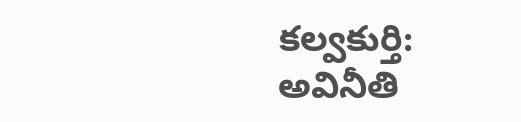కల్వకుర్తి: అవినీతి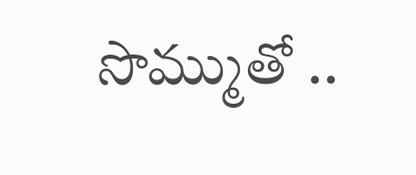సొమ్ముతో ..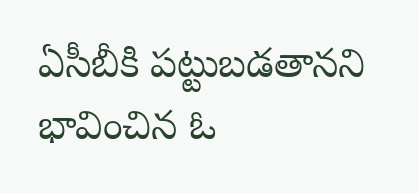ఏసీబీకి పట్టుబడతానని భావించిన ఓ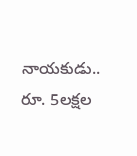నాయకుడు.. రూ. 5లక్షల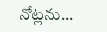నోట్లను...